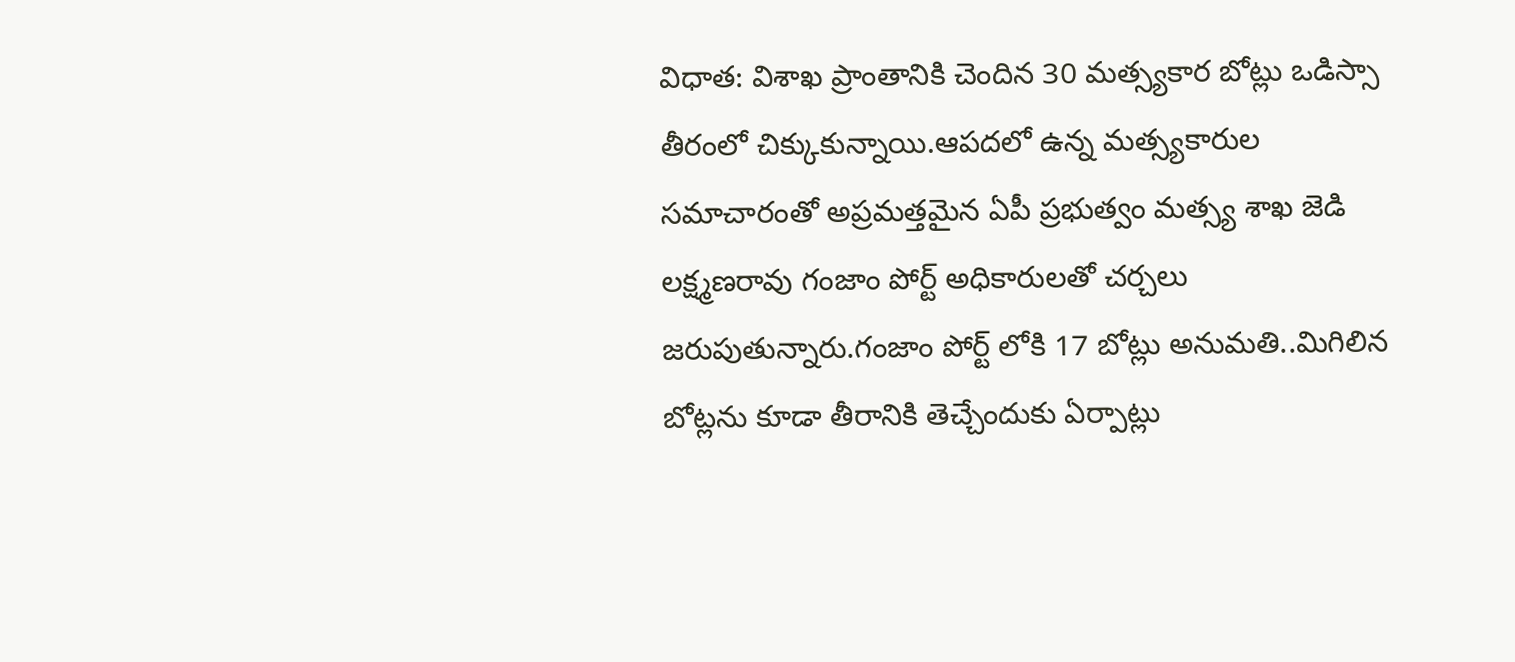విధాత: విశాఖ ప్రాంతానికి చెందిన 30 మత్స్యకార బోట్లు ఒడిస్సా తీరంలో చిక్కుకున్నాయి.ఆపదలో ఉన్న మత్స్యకారుల సమాచారంతో అప్రమత్తమైన ఏపీ ప్రభుత్వం మత్స్య శాఖ జెడి లక్ష్మణరావు గంజాం పోర్ట్ అధికారులతో చర్చలు జరుపుతున్నారు.గంజాం పోర్ట్ లోకి 17 బోట్లు అనుమతి..మిగిలిన బోట్లను కూడా తీరానికి తెచ్చేందుకు ఏర్పాట్లు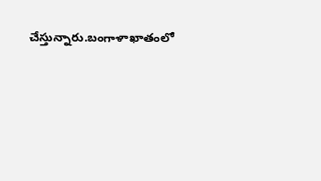చేస్తున్నారు.బంగాళాఖాతంలో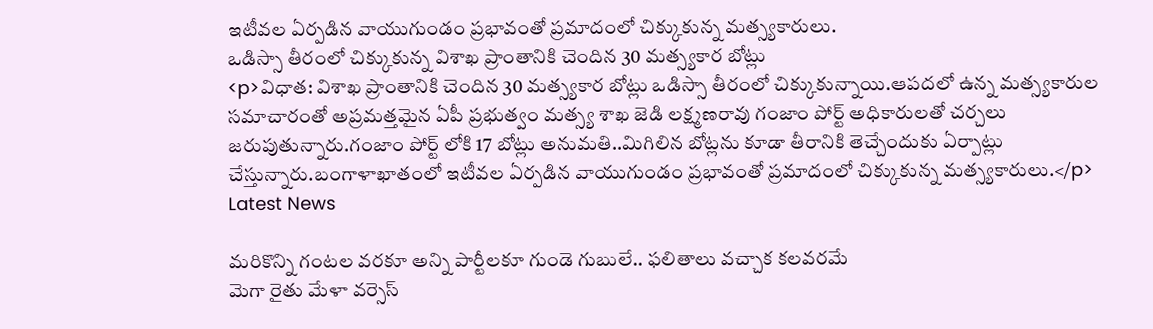ఇటీవల ఏర్పడిన వాయుగుండం ప్రభావంతో ప్రమాదంలో చిక్కుకున్న మత్స్యకారులు.
ఒడిస్సా తీరంలో చిక్కుకున్న విశాఖ ప్రాంతానికి చెందిన 30 మత్స్యకార బోట్లు
<p>విధాత: విశాఖ ప్రాంతానికి చెందిన 30 మత్స్యకార బోట్లు ఒడిస్సా తీరంలో చిక్కుకున్నాయి.ఆపదలో ఉన్న మత్స్యకారుల సమాచారంతో అప్రమత్తమైన ఏపీ ప్రభుత్వం మత్స్య శాఖ జెడి లక్ష్మణరావు గంజాం పోర్ట్ అధికారులతో చర్చలు జరుపుతున్నారు.గంజాం పోర్ట్ లోకి 17 బోట్లు అనుమతి..మిగిలిన బోట్లను కూడా తీరానికి తెచ్చేందుకు ఏర్పాట్లు చేస్తున్నారు.బంగాళాఖాతంలో ఇటీవల ఏర్పడిన వాయుగుండం ప్రభావంతో ప్రమాదంలో చిక్కుకున్న మత్స్యకారులు.</p>
Latest News

మరికొన్ని గంటల వరకూ అన్ని పార్టీలకూ గుండె గుబులే.. ఫలితాలు వచ్చాక కలవరమే
మెగా రైతు మేళా వర్సెస్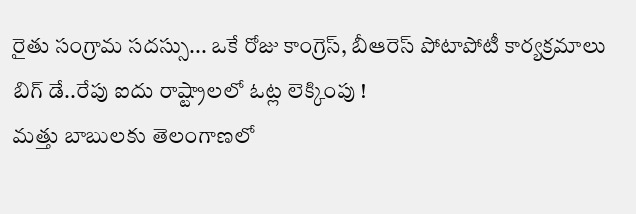రైతు సంగ్రామ సదస్సు... ఒకే రోజు కాంగ్రెస్, బీఆరెస్ పోటాపోటీ కార్యక్రమాలు
బిగ్ డే..రేపు ఐదు రాష్ట్రాలలో ఓట్ల లెక్కింపు !
మత్తు బాబులకు తెలంగాణలో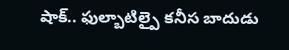షాక్.. ఫుల్బాటిల్పై కనీస బాదుడు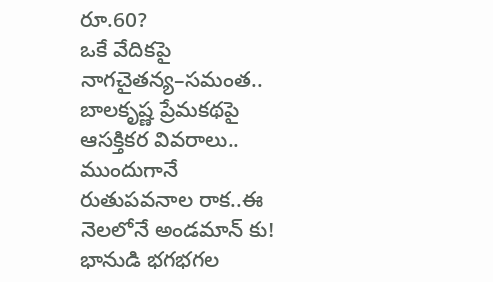రూ.60?
ఒకే వేదికపై నాగచైతన్య–సమంత..
బాలకృష్ణ ప్రేమకథపై ఆసక్తికర వివరాలు..
ముందుగానే రుతుపవనాల రాక..ఈ నెలలోనే అండమాన్ కు!
భానుడి భగభగల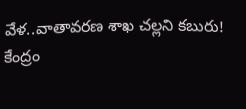వేళ..వాతావరణ శాఖ చల్లని కబురు!
కేంద్రం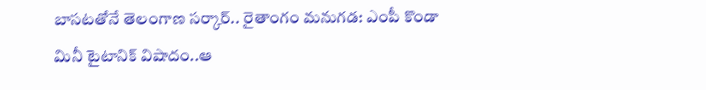బాసటతోనే తెలంగాణ సర్కార్.. రైతాంగం మనుగడ: ఎంపీ కొండా
మినీ టైటానిక్ విషాదం..ఆ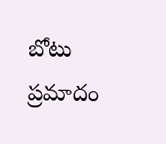బోటు ప్రమాదం